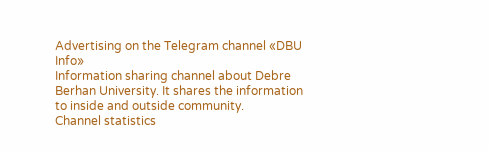Advertising on the Telegram channel «DBU Info»
Information sharing channel about Debre Berhan University. It shares the information to inside and outside community.
Channel statistics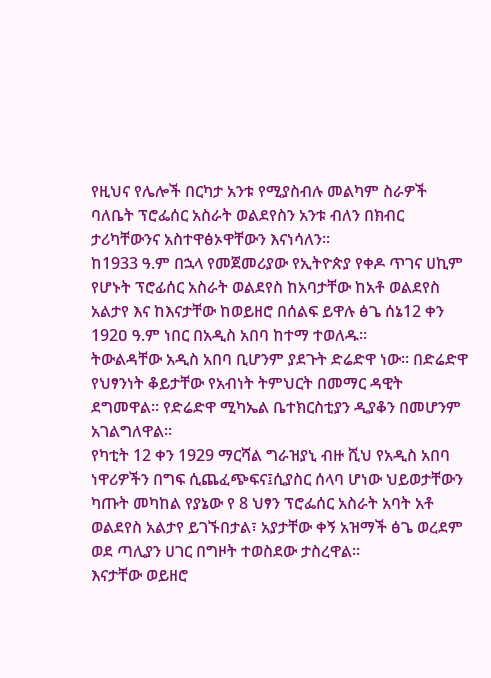የዚህና የሌሎች በርካታ አንቱ የሚያስብሉ መልካም ስራዎች ባለቤት ፕሮፌሰር አስራት ወልደየስን አንቱ ብለን በክብር ታሪካቸውንና አስተዋፅኦዋቸውን እናነሳለን፡፡
ከ1933 ዓ.ም በኋላ የመጀመሪያው የኢትዮጵያ የቀዶ ጥገና ሀኪም የሆኑት ፕሮፊሰር አስራት ወልደየስ ከአባታቸው ከአቶ ወልደየስ አልታየ እና ከእናታቸው ከወይዘሮ በሰልፍ ይዋሉ ፅጌ ሰኔ12 ቀን 192ዐ ዓ.ም ነበር በአዲስ አበባ ከተማ ተወለዱ፡፡
ትውልዳቸው አዲስ አበባ ቢሆንም ያደጉት ድሬድዋ ነው፡፡ በድሬድዋ የህፃንነት ቆይታቸው የአብነት ትምህርት በመማር ዳዊት ደግመዋል፡፡ የድሬድዋ ሚካኤል ቤተክርስቲያን ዲያቆን በመሆንም አገልግለዋል፡፡
የካቲት 12 ቀን 1929 ማርሻል ግራዝያኒ ብዙ ሺህ የአዲስ አበባ ነዋሪዎችን በግፍ ሲጨፈጭፍና፤ሲያስር ሰላባ ሆነው ህይወታቸውን ካጡት መካከል የያኔው የ 8 ህፃን ፕሮፌሰር አስራት አባት አቶ ወልደየስ አልታየ ይገኙበታል፣ አያታቸው ቀኝ አዝማች ፅጌ ወረደም ወደ ጣሊያን ሀገር በግዞት ተወስደው ታስረዋል፡፡
እናታቸው ወይዘሮ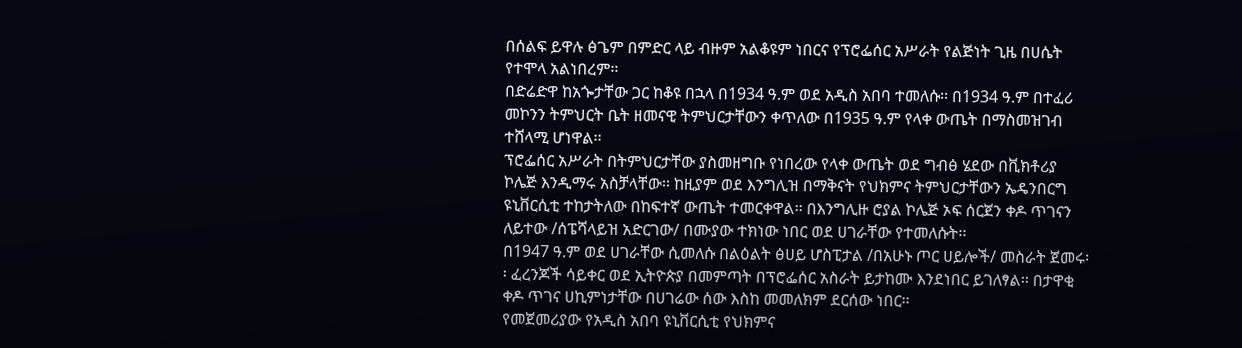በሰልፍ ይዋሉ ፅጌም በምድር ላይ ብዙም አልቆዩም ነበርና የፕሮፌሰር አሥራት የልጅነት ጊዜ በሀሴት የተሞላ አልነበረም፡፡
በድሬድዋ ከአጐታቸው ጋር ከቆዩ በኋላ በ1934 ዓ.ም ወደ አዲስ አበባ ተመለሱ፡፡ በ1934 ዓ.ም በተፈሪ መኮንን ትምህርት ቤት ዘመናዊ ትምህርታቸውን ቀጥለው በ1935 ዓ.ም የላቀ ውጤት በማስመዝገብ ተሸላሚ ሆነዋል፡፡
ፕሮፌሰር አሥራት በትምህርታቸው ያስመዘግቡ የነበረው የላቀ ውጤት ወደ ግብፅ ሄደው በቪክቶሪያ ኮሌጅ እንዲማሩ አስቻላቸው፡፡ ከዚያም ወደ እንግሊዝ በማቅናት የህክምና ትምህርታቸውን ኤዴንበርግ ዩኒቨርሲቲ ተከታትለው በከፍተኛ ውጤት ተመርቀዋል፡፡ በእንግሊዙ ሮያል ኮሌጅ ኦፍ ሰርጀን ቀዶ ጥገናን ለይተው /ሰፔሻላይዝ አድርገው/ በሙያው ተክነው ነበር ወደ ሀገራቸው የተመለሱት፡፡
በ1947 ዓ.ም ወደ ሀገራቸው ሲመለሱ በልዕልት ፅሀይ ሆስፒታል /በአሁኑ ጦር ሀይሎች/ መስራት ጀመሩ፡፡ ፈረንጆች ሳይቀር ወደ ኢትዮጵያ በመምጣት በፕሮፌሰር አስራት ይታከሙ እንደነበር ይገለፃል፡፡ በታዋቂ ቀዶ ጥገና ሀኪምነታቸው በሀገሬው ሰው እስከ መመለክም ደርሰው ነበር፡፡
የመጀመሪያው የአዲስ አበባ ዩኒቨርሲቲ የህክምና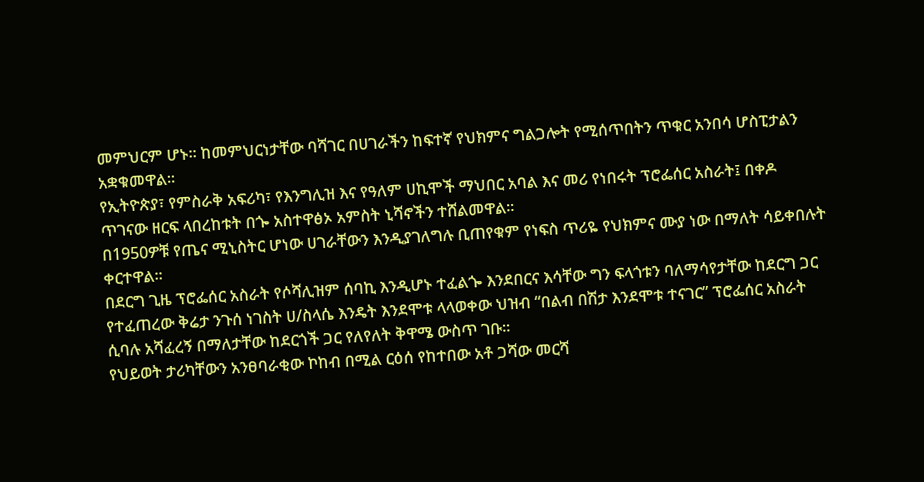መምህርም ሆኑ፡፡ ከመምህርነታቸው ባሻገር በሀገራችን ከፍተኛ የህክምና ግልጋሎት የሚሰጥበትን ጥቁር አንበሳ ሆስፒታልን አቋቁመዋል፡፡
የኢትዮጵያ፣ የምስራቅ አፍሪካ፣ የእንግሊዝ እና የዓለም ሀኪሞች ማህበር አባል እና መሪ የነበሩት ፕሮፌሰር አስራት፤ በቀዶ ጥገናው ዘርፍ ላበረከቱት በጐ አስተዋፅኦ አምስት ኒሻኖችን ተሸልመዋል፡፡
በ1950ዎቹ የጤና ሚኒስትር ሆነው ሀገራቸውን እንዲያገለግሉ ቢጠየቁም የነፍስ ጥሪዬ የህክምና ሙያ ነው በማለት ሳይቀበሉት ቀርተዋል፡፡
በደርግ ጊዜ ፕሮፌሰር አስራት የሶሻሊዝም ሰባኪ እንዲሆኑ ተፈልጐ እንደበርና እሳቸው ግን ፍላጎቱን ባለማሳየታቸው ከደርግ ጋር የተፈጠረው ቅሬታ ንጉሰ ነገስት ሀ/ስላሴ እንዴት እንደሞቱ ላላወቀው ህዝብ “በልብ በሽታ እንደሞቱ ተናገር” ፕሮፌሰር አስራት ሲባሉ አሻፈረኝ በማለታቸው ከደርጎች ጋር የለየለት ቅዋሜ ውስጥ ገቡ፡፡
የህይወት ታሪካቸውን አንፀባራቂው ኮከብ በሚል ርዕሰ የከተበው አቶ ጋሻው መርሻ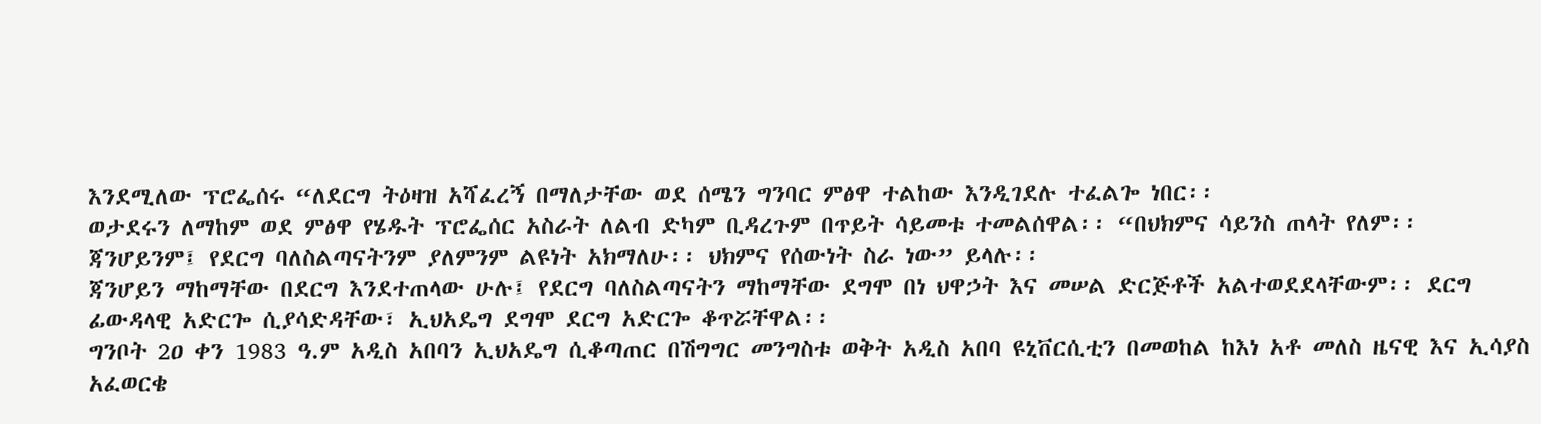እንደሚለው ፕሮፌሰሩ “ለደርግ ትዕዛዝ አሻፈረኝ በማለታቸው ወደ ሰሜን ግንባር ምፅዋ ተልከው እንዲገደሉ ተፈልጐ ነበር፡፡
ወታደሩን ለማከም ወደ ምፅዋ የሄዱት ፕሮፌሰር አስራት ለልብ ድካም ቢዳረጉም በጥይት ሳይመቱ ተመልሰዋል፡፡ “በህክምና ሳይንስ ጠላት የለም፡፡ ጃንሆይንም፤ የደርግ ባለስልጣናትንም ያለምንም ልዩነት አክማለሁ፡፡ ህክምና የሰውነት ስራ ነው” ይላሉ፡፡
ጃንሆይን ማከማቸው በደርግ እንደተጠላው ሁሉ፤ የደርግ ባለስልጣናትን ማከማቸው ደግሞ በነ ህዋኃት እና መሠል ድርጅቶች አልተወደደላቸውም፡፡ ደርግ ፊውዳላዊ አድርጐ ሲያሳድዳቸው፣ ኢህአዴግ ደግሞ ደርግ አድርጐ ቆጥሯቸዋል፡፡
ግንቦት 2ዐ ቀን 1983 ዓ.ም አዲስ አበባን ኢህአዴግ ሲቆጣጠር በሽግግር መንግስቱ ወቅት አዲስ አበባ ዩኒቨርሲቲን በመወከል ከእነ አቶ መለስ ዜናዊ እና ኢሳያስ አፈወርቄ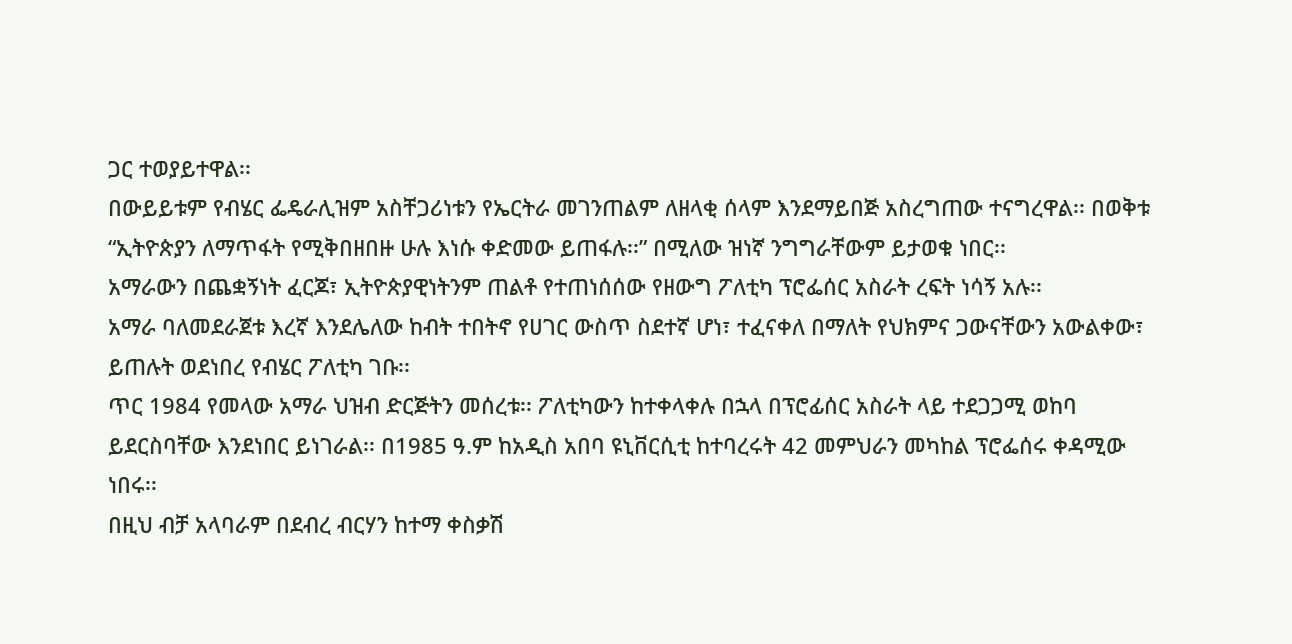ጋር ተወያይተዋል፡፡
በውይይቱም የብሄር ፌዴራሊዝም አስቸጋሪነቱን የኤርትራ መገንጠልም ለዘላቂ ሰላም እንደማይበጅ አስረግጠው ተናግረዋል፡፡ በወቅቱ “ኢትዮጵያን ለማጥፋት የሚቅበዘበዙ ሁሉ እነሱ ቀድመው ይጠፋሉ፡፡” በሚለው ዝነኛ ንግግራቸውም ይታወቁ ነበር፡፡
አማራውን በጨቋኝነት ፈርጆ፣ ኢትዮጵያዊነትንም ጠልቶ የተጠነሰሰው የዘውግ ፖለቲካ ፕሮፌሰር አስራት ረፍት ነሳኝ አሉ፡፡
አማራ ባለመደራጀቱ እረኛ እንደሌለው ከብት ተበትኖ የሀገር ውስጥ ስደተኛ ሆነ፣ ተፈናቀለ በማለት የህክምና ጋውናቸውን አውልቀው፣ ይጠሉት ወደነበረ የብሄር ፖለቲካ ገቡ፡፡
ጥር 1984 የመላው አማራ ህዝብ ድርጅትን መሰረቱ፡፡ ፖለቲካውን ከተቀላቀሉ በኋላ በፕሮፊሰር አስራት ላይ ተደጋጋሚ ወከባ ይደርስባቸው እንደነበር ይነገራል፡፡ በ1985 ዓ.ም ከአዲስ አበባ ዩኒቨርሲቲ ከተባረሩት 42 መምህራን መካከል ፕሮፌሰሩ ቀዳሚው ነበሩ፡፡
በዚህ ብቻ አላባራም በደብረ ብርሃን ከተማ ቀስቃሽ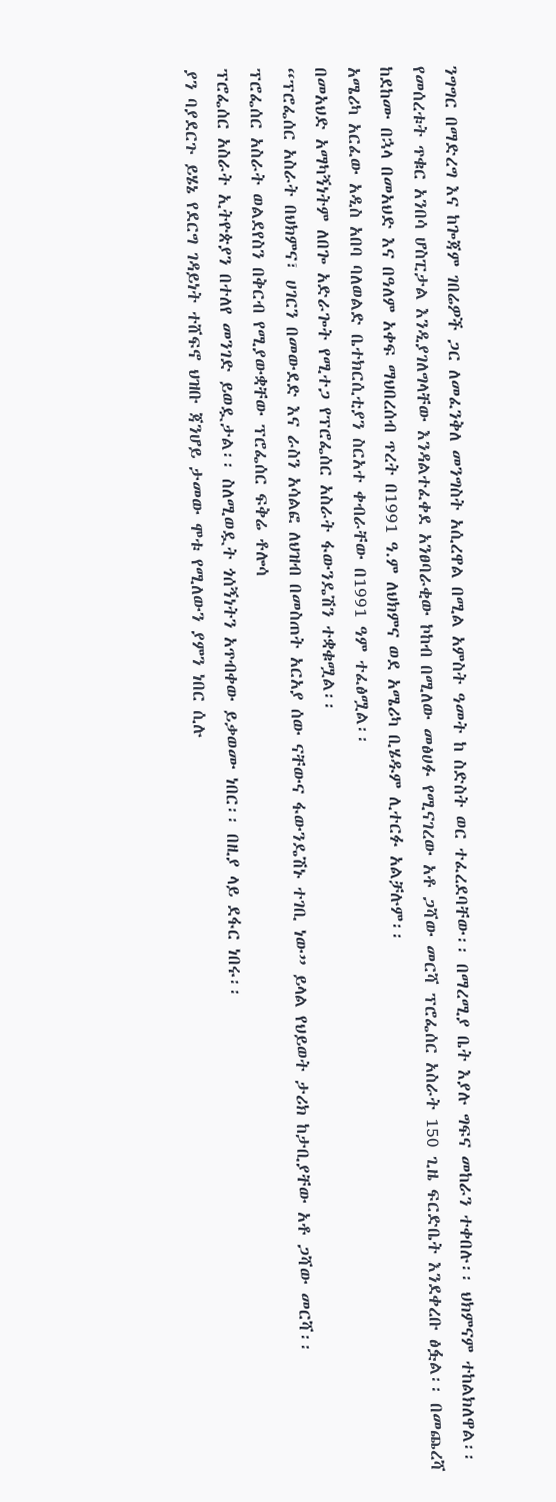ንግግር በማድረግ እና ከጐጃም ገበሬዎች ጋር ለመፈንቅለ መንግስት አሲረዋል በሚል አምስት ዓመት ከ ስድስት ወር ተፈረደባቸው፡፡ በማረሚያ ቤት እያሉ ግፍና መከራን ተቀበሉ፡፡ ህክምናም ተከልክለዋል፡፡
የመሰረቱት ጥቁር አንበሳ ሆስፒታል እንዲያገለግላቸው እንዳልተፈቀደ አንፀባራቂው ኮከብ በሚለው መፅሀፉ የሚናገረው አቶ ጋሻው መርሻ ፕሮፌሰር አስራት 150 ጊዜ ፍርድቤት እንደቀረቡ ፅፏል፡፡ በመጨረሻ ከደከሙ በኋላ በመአህድ እና በዓለም አቀፍ ማህበረሰብ ጥረት በ1991 ዓ.ም ለህክምና ወደ አሜሪካ ቢሄዱም ሊተርፉ አልቻሉም፡፡
አሜሪካ አርፈው አዲስ አበባ ባለወልድ ቤተክርሲቲያን ስርአተ ቀብራቸው በ1991 ዓም ተፈፅሟል፡፡
በመአህድ አማካኝነትም ለበጐ አድራጐት የሚተጋ የፕሮፌሰር አስራት ፋውንዴሽን ተቋቁሟል፡፡
“ፕሮፌሰር አስራት በህክምና፣ ሀገርን በመውደድ እና ራስን አሳልፎ ለህዝብ በመስጠት አርአያ ሰው ናቸውና ፋውንዴሽኑ ተገቢ ነው” ይላል የህይወት ታሪክ ከታቢያቸው አቶ ጋሻው መርሻ፡፡
ፕሮፌሰር አስራት ወልደየስን በቅርብ የሚያውቋቸው ፕሮፌሰር ፍቅሬ ቶሎሳ
ፕሮፌሰር አስራት ኢትዮጵያን በተለየ መንገድ ይወዷታል፡፡ ስለሚወዷት ጎሰኝነትን አጥብቀው ይቃወሙ ነበር፡፡ በዚያ ላይ ደፋር ነበሩ፡፡
ያን ባያደርጉ ይሄኔ የደርግ ገዳይነት ተሸፍኖ ህዝቡ ጃንሆይ ታመው ሞቱ የሚለውን ያምን ነበር ሲሉ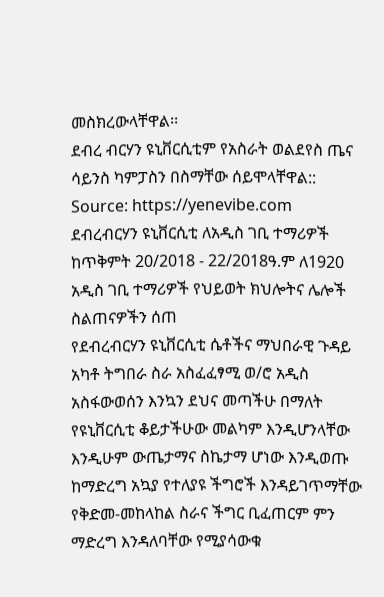መስክረውላቸዋል፡፡
ደብረ ብርሃን ዩኒቨርሲቲም የአስራት ወልደየስ ጤና ሳይንስ ካምፓስን በስማቸው ሰይሞላቸዋል::
Source: https://yenevibe.com
ደብረብርሃን ዩኒቨርሲቲ ለአዲስ ገቢ ተማሪዎች ከጥቅምት 20/2018 - 22/2018ዓ.ም ለ1920 አዲስ ገቢ ተማሪዎች የህይወት ክህሎትና ሌሎች ስልጠናዎችን ሰጠ
የደብረብርሃን ዩኒቨርሲቲ ሴቶችና ማህበራዊ ጉዳይ አካቶ ትግበራ ስራ አስፈፈፃሚ ወ/ሮ አዲስ አስፋውወሰን እንኳን ደህና መጣችሁ በማለት የዩኒቨርሲቲ ቆይታችሁው መልካም እንዲሆንላቸው እንዲሁም ውጤታማና ስኬታማ ሆነው እንዲወጡ ከማድረግ አኳያ የተለያዩ ችግሮች እንዳይገጥማቸው የቅድመ-መከላከል ስራና ችግር ቢፈጠርም ምን ማድረግ እንዳለባቸው የሚያሳውቁ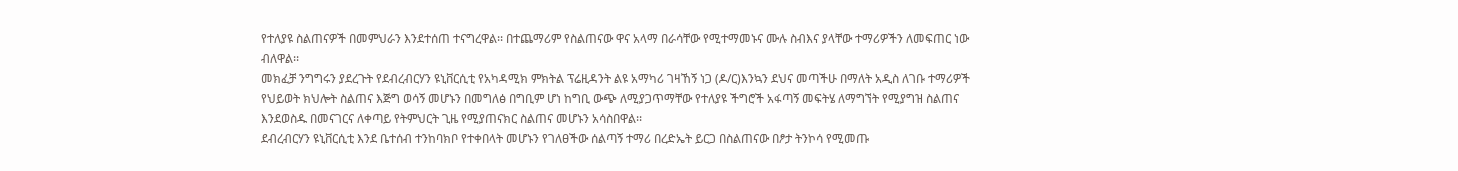የተለያዩ ስልጠናዎች በመምህራን እንደተሰጠ ተናግረዋል፡፡ በተጨማሪም የስልጠናው ዋና አላማ በራሳቸው የሚተማመኑና ሙሉ ስብእና ያላቸው ተማሪዎችን ለመፍጠር ነው ብለዋል፡፡
መክፈቻ ንግግሩን ያደረጉት የደብረብርሃን ዩኒቨርሲቲ የአካዳሚክ ምክትል ፕሬዚዳንት ልዩ አማካሪ ገዛኸኝ ነጋ (ዶ/ር)እንኳን ደህና መጣችሁ በማለት አዲስ ለገቡ ተማሪዎች የህይወት ክህሎት ስልጠና እጅግ ወሳኝ መሆኑን በመግለፅ በግቢም ሆነ ከግቢ ውጭ ለሚያጋጥማቸው የተለያዩ ችግሮች አፋጣኝ መፍትሄ ለማግኘት የሚያግዝ ስልጠና እንደወስዱ በመናገርና ለቀጣይ የትምህርት ጊዜ የሚያጠናክር ስልጠና መሆኑን አሳስበዋል፡፡
ደብረብርሃን ዩኒቨርሲቲ እንደ ቤተሰብ ተንከባክቦ የተቀበላት መሆኑን የገለፀችው ሰልጣኝ ተማሪ በረድኤት ይርጋ በስልጠናው በፆታ ትንኮሳ የሚመጡ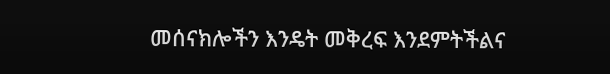መሰናክሎችን እንዴት መቅረፍ እንደምትችልና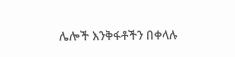ሌሎች እንቅፋቶችን በቀላሉ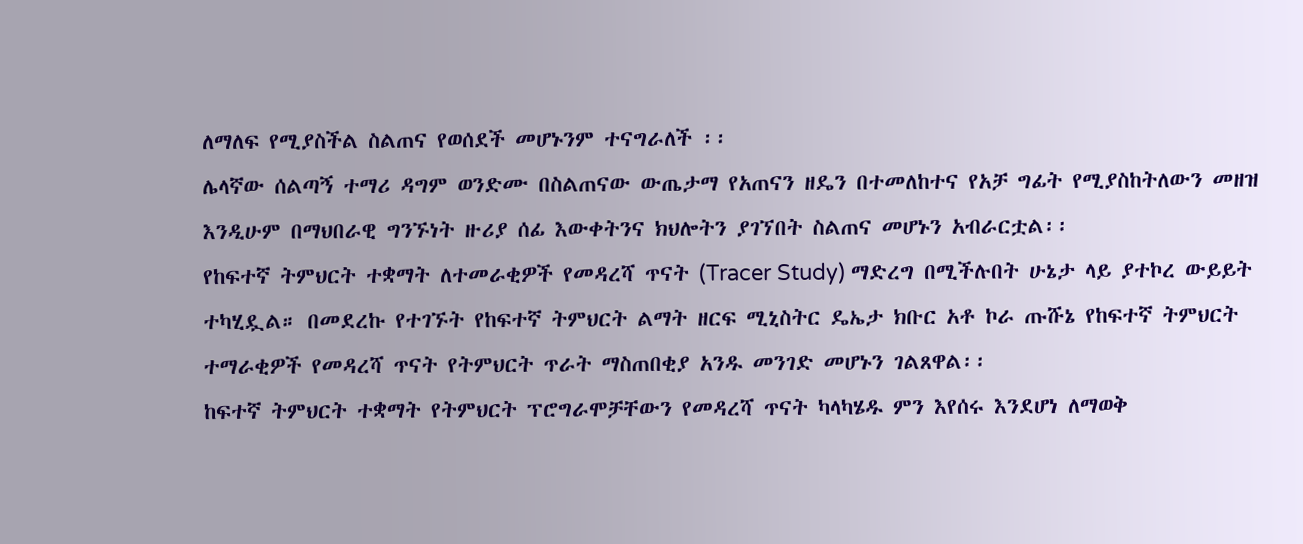ለማለፍ የሚያስችል ስልጠና የወሰደች መሆኑንም ተናግራለች ፡፡
ሌላኛው ሰልጣኝ ተማሪ ዳግም ወንድሙ በስልጠናው ውጤታማ የአጠናን ዘዴን በተመለከተና የአቻ ግፊት የሚያስከትለውን መዘዝ እንዲሁም በማህበራዊ ግንኙነት ዙሪያ ሰፊ እውቀትንና ክህሎትን ያገኘበት ስልጠና መሆኑን አብራርቷል፡፡
የከፍተኛ ትምህርት ተቋማት ለተመራቂዎች የመዳረሻ ጥናት (Tracer Study) ማድረግ በሚችሉበት ሁኔታ ላይ ያተኮረ ውይይት ተካሂዷል። በመደረኩ የተገኙት የከፍተኛ ትምህርት ልማት ዘርፍ ሚኒስትር ዴኤታ ክቡር አቶ ኮራ ጡሹኔ የከፍተኛ ትምህርት ተማራቂዎች የመዳረሻ ጥናት የትምህርት ጥራት ማስጠበቂያ አንዱ መንገድ መሆኑን ገልጸዋል፡፡
ከፍተኛ ትምህርት ተቋማት የትምህርት ፕሮግራሞቻቸውን የመዳረሻ ጥናት ካላካሄዱ ምን እየሰሩ እንደሆነ ለማወቅ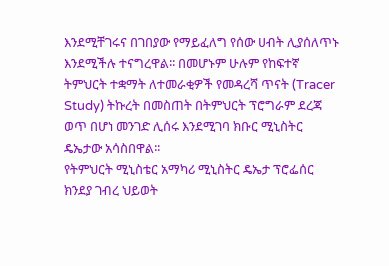እንደሚቸገሩና በገበያው የማይፈለግ የሰው ሀብት ሊያሰለጥኑ እንደሚችሉ ተናግረዋል፡፡ በመሆኑም ሁሉም የከፍተኛ ትምህርት ተቋማት ለተመራቂዎች የመዳረሻ ጥናት (Tracer Study) ትኩረት በመስጠት በትምህርት ፕሮግራም ደረጃ ወጥ በሆነ መንገድ ሊሰሩ እንደሚገባ ክቡር ሚኒስትር ዴኤታው አሳስበዋል፡፡
የትምህርት ሚኒስቴር አማካሪ ሚኒስትር ዴኤታ ፕሮፌሰር ክንደያ ገብረ ህይወት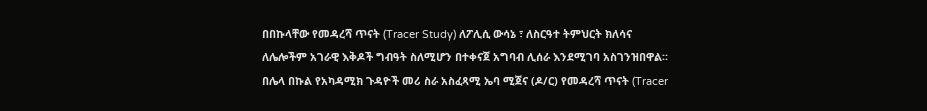በበኩላቸው የመዳረሻ ጥናት (Tracer Study) ለፖሊሲ ውሳኔ ፣ ለስርዓተ ትምህርት ክለሳና ለሌሎችም አገራዊ እቅዶች ግብዓት ስለሚሆን በተቀናጀ አግባብ ሊሰራ እንደሚገባ አስገንዝበዋል፡፡
በሌላ በኩል የአካዳሚክ ጉዳዮች መሪ ስራ አስፈጻሚ ኤባ ሚጀና (ዶ/ር) የመዳረሻ ጥናት (Tracer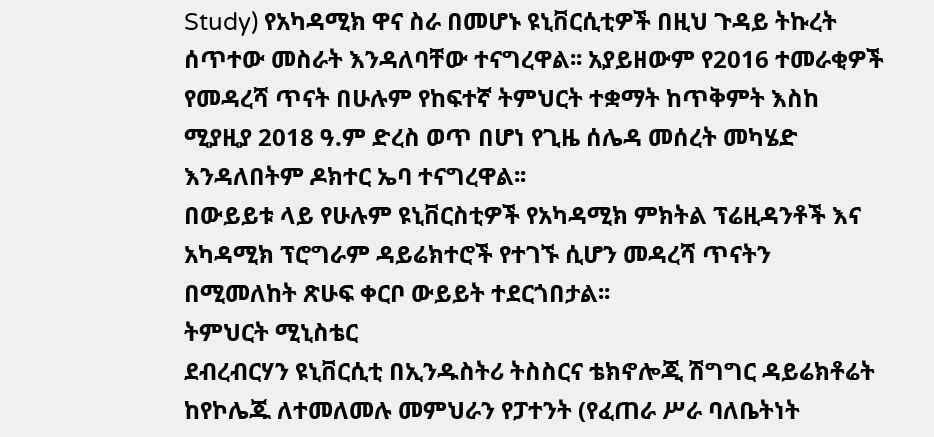Study) የአካዳሚክ ዋና ስራ በመሆኑ ዩኒቨርሲቲዎች በዚህ ጉዳይ ትኩረት ሰጥተው መስራት እንዳለባቸው ተናግረዋል፡፡ አያይዘውም የ2016 ተመራቂዎች የመዳረሻ ጥናት በሁሉም የከፍተኛ ትምህርት ተቋማት ከጥቅምት እስከ ሚያዚያ 2018 ዓ.ም ድረስ ወጥ በሆነ የጊዜ ሰሌዳ መሰረት መካሄድ እንዳለበትም ዶክተር ኤባ ተናግረዋል፡፡
በውይይቱ ላይ የሁሉም ዩኒቨርስቲዎች የአካዳሚክ ምክትል ፕሬዚዳንቶች እና አካዳሚክ ፕሮግራም ዳይሬክተሮች የተገኙ ሲሆን መዳረሻ ጥናትን በሚመለከት ጽሁፍ ቀርቦ ውይይት ተደርጎበታል፡፡
ትምህርት ሚኒስቴር
ደብረብርሃን ዩኒቨርሲቲ በኢንዱስትሪ ትስስርና ቴክኖሎጂ ሽግግር ዳይሬክቶሬት ከየኮሌጁ ለተመለመሉ መምህራን የፓተንት (የፈጠራ ሥራ ባለቤትነት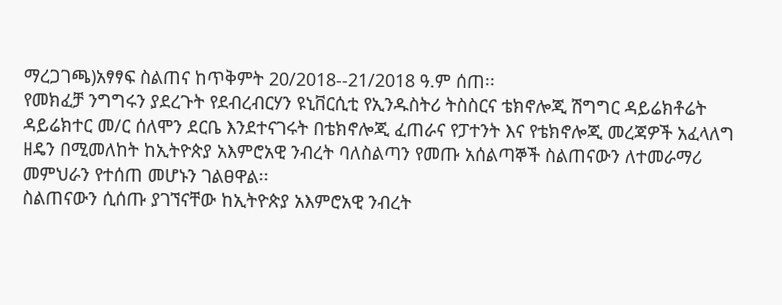ማረጋገጫ)አፃፃፍ ስልጠና ከጥቅምት 20/2018--21/2018 ዓ.ም ሰጠ፡፡
የመክፈቻ ንግግሩን ያደረጉት የደብረብርሃን ዩኒቨርሲቲ የኢንዱስትሪ ትስስርና ቴክኖሎጂ ሽግግር ዳይሬክቶሬት ዳይሬክተር መ/ር ሰለሞን ደርቤ እንደተናገሩት በቴክኖሎጂ ፈጠራና የፓተንት እና የቴክኖሎጂ መረጃዎች አፈላለግ ዘዴን በሚመለከት ከኢትዮጵያ አእምሮአዊ ንብረት ባለስልጣን የመጡ አሰልጣኞች ስልጠናውን ለተመራማሪ መምህራን የተሰጠ መሆኑን ገልፀዋል፡፡
ስልጠናውን ሲሰጡ ያገኘናቸው ከኢትዮጵያ አእምሮአዊ ንብረት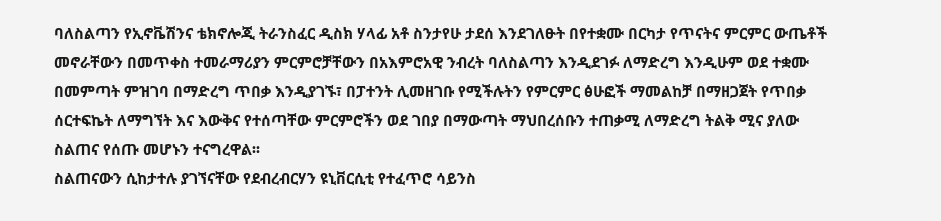ባለስልጣን የኢኖቬሽንና ቴክኖሎጂ ትራንስፈር ዲስክ ሃላፊ አቶ ስንታየሁ ታደሰ እንደገለፁት በየተቋሙ በርካታ የጥናትና ምርምር ውጤቶች መኖራቸውን በመጥቀስ ተመራማሪያን ምርምሮቻቸውን በአእምሮአዊ ንብረት ባለስልጣን እንዲደገፉ ለማድረግ እንዲሁም ወደ ተቋሙ በመምጣት ምዝገባ በማድረግ ጥበቃ እንዲያገኙ፣ በፓተንት ሊመዘገቡ የሚችሉትን የምርምር ፅሁፎች ማመልከቻ በማዘጋጀት የጥበቃ ሰርተፍኬት ለማግኘት እና እውቅና የተሰጣቸው ምርምሮችን ወደ ገበያ በማውጣት ማህበረሰቡን ተጠቃሚ ለማድረግ ትልቅ ሚና ያለው ስልጠና የሰጡ መሆኑን ተናግረዋል፡፡
ስልጠናውን ሲከታተሉ ያገኘናቸው የደብረብርሃን ዩኒቨርሲቲ የተፈጥሮ ሳይንስ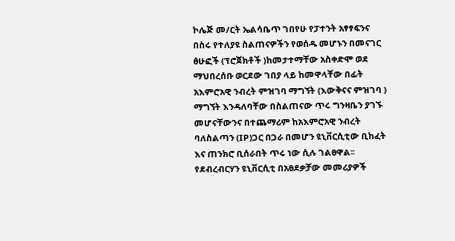ኮሌጅ መ/ርት ኤልሳቤጥ ገበየሁ የፓተንት አፃፃፍንና በስሩ የተለያዩ ስልጠናዎችን የወሰዱ መሆኑን በመናገር ፅሁፎች (ፕሮጀክቶች )ከመታተማቸው አስቀድሞ ወደ ማህበረሰቡ ወርደው ገበያ ላይ ከመዋላቸው በፊት አእምሮአዊ ንብረት ምዝገባ ማግኘት (እውቅናና ምዝገባ ) ማግኘት እንዳለባቸው በስልጠናው ጥሩ ግንዛቤን ያገኙ መሆናቸውንና በተጨማሪም ከአእምሮአዊ ንብረት ባለስልጣን (IP)ጋር በጋራ በመሆን ዩኒቨርሲቲው ቢከፈት እና ጠንክሮ ቢሰራበት ጥሩ ነው ሲሉ ገልፀዋል፡፡
የደብረብርሃን ዩኒቨርሲቲ በአፀደቃቻው መመሪያዎች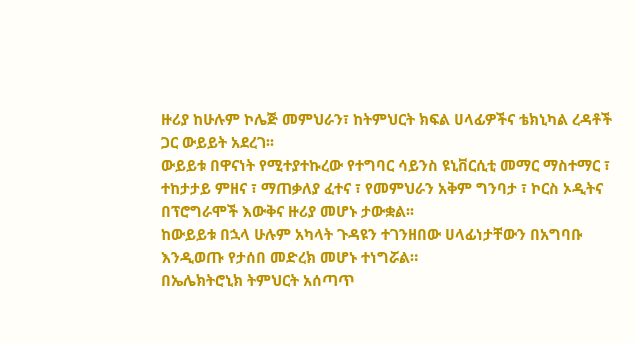ዙሪያ ከሁሉም ኮሌጅ መምህራን፣ ከትምህርት ክፍል ሀላፊዎችና ቴክኒካል ረዳቶች ጋር ውይይት አደረገ፡፡
ውይይቱ በዋናነት የሚተያተኩረው የተግባር ሳይንስ ዩኒቨርሲቲ መማር ማስተማር ፣ ተከታታይ ምዘና ፣ ማጠቃለያ ፈተና ፣ የመምህራን አቅም ግንባታ ፣ ኮርስ ኦዲትና በፕሮግራሞች እውቅና ዙሪያ መሆኑ ታውቋል፡፡
ከውይይቱ በኋላ ሁሉም አካላት ጉዳዩን ተገንዘበው ሀላፊነታቸውን በአግባቡ እንዲወጡ የታሰበ መድረክ መሆኑ ተነግሯል።
በኤሌክትሮኒክ ትምህርት አሰጣጥ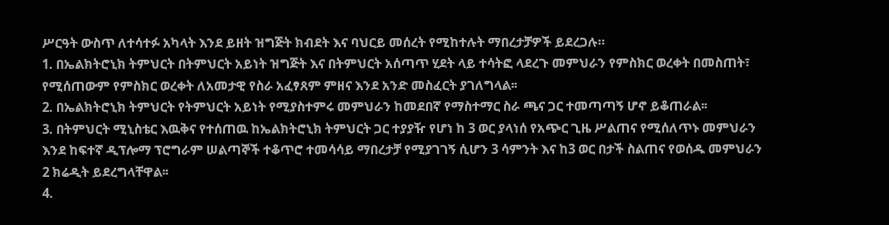ሥርዓት ውስጥ ለተሳተፉ አካላት እንደ ይዘት ዝግጅት ክብደት እና ባህርይ መሰረት የሚከተሉት ማበረታቻዎች ይደረጋሉ።
1. በኤልክትሮኒክ ትምህርት በትምህርት አይነት ዝግጅት እና በትምህርት አሰጣጥ ሂደት ላይ ተሳትፎ ላደረጉ መምህራን የምስክር ወረቀት በመስጠት፣
የሚሰጠውም የምስክር ወረቀት ለአመታዊ የስራ አፈፃጸም ምዘና እንደ አንድ መስፈርት ያገለግላል፡፡
2. በኤልክትሮኒክ ትምህርት የትምህርት አይነት የሚያስተምሩ መምህራን ከመደበኛ የማስተማር ስራ ጫና ጋር ተመጣጣኝ ሆኖ ይቆጠራል፡፡
3. በትምህርት ሚኒስቴር እዉቅና የተሰጠዉ ከኤልክትሮኒክ ትምህርት ጋር ተያያዥ የሆነ ከ 3 ወር ያላነሰ የአጭር ጊዜ ሥልጠና የሚሰለጥኑ መምህራን እንደ ከፍተኛ ዲፕሎማ ፕሮግራም ሠልጣኞች ተቆጥሮ ተመሳሳይ ማበረታቻ የሚያገገኝ ሲሆን 3 ሳምንት እና ከ3 ወር በታች ስልጠና የወሰዱ መምህራን 2 ክሬዲት ይደረግላቸዋል፡፡
4.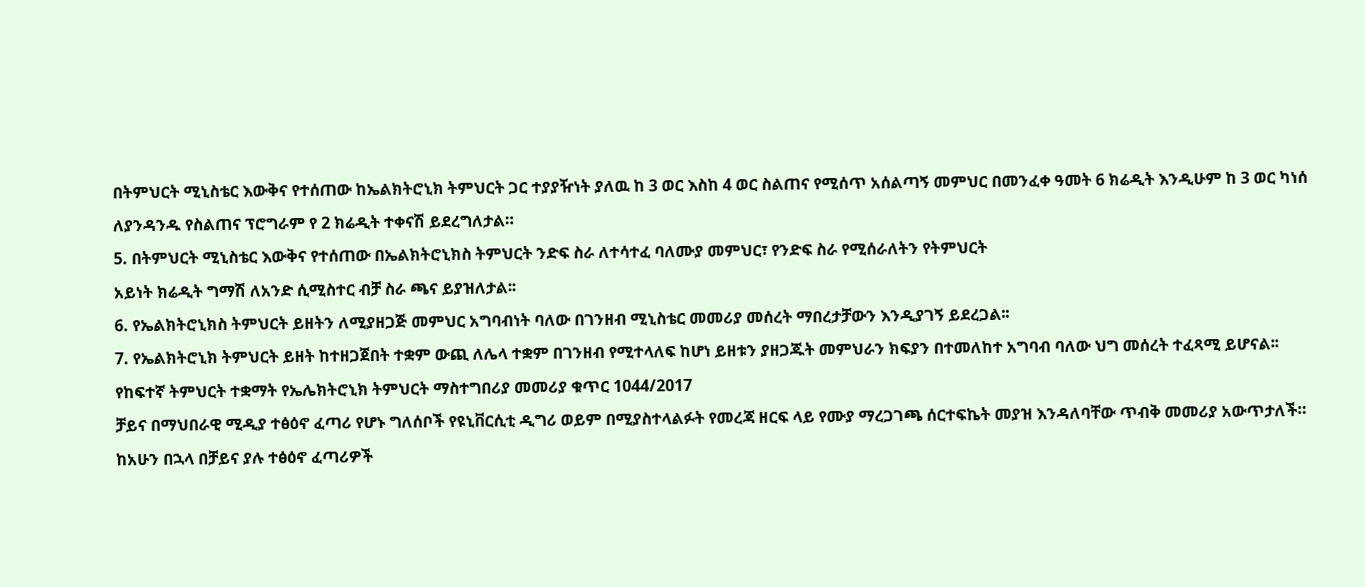በትምህርት ሚኒስቴር እውቅና የተሰጠው ከኤልክትሮኒክ ትምህርት ጋር ተያያዥነት ያለዉ ከ 3 ወር እስከ 4 ወር ስልጠና የሚሰጥ አሰልጣኝ መምህር በመንፈቀ ዓመት 6 ክሬዲት እንዲሁም ከ 3 ወር ካነሰ ለያንዳንዱ የስልጠና ፕሮግራም የ 2 ክሬዲት ተቀናሽ ይደረግለታል።
5. በትምህርት ሚኒስቴር እውቅና የተሰጠው በኤልክትሮኒክስ ትምህርት ንድፍ ስራ ለተሳተፈ ባለሙያ መምህር፣ የንድፍ ስራ የሚሰራለትን የትምህርት
አይነት ክሬዲት ግማሽ ለአንድ ሲሚስተር ብቻ ስራ ጫና ይያዝለታል፡፡
6. የኤልክትሮኒክስ ትምህርት ይዘትን ለሚያዘጋጅ መምህር አግባብነት ባለው በገንዘብ ሚኒስቴር መመሪያ መሰረት ማበረታቻውን እንዲያገኝ ይደረጋል፡፡
7. የኤልክትሮኒክ ትምህርት ይዘት ከተዘጋጀበት ተቋም ውጪ ለሌላ ተቋም በገንዘብ የሚተላለፍ ከሆነ ይዘቱን ያዘጋጁት መምህራን ክፍያን በተመለከተ አግባብ ባለው ህግ መሰረት ተፈጻሚ ይሆናል፡፡
የከፍተኛ ትምህርት ተቋማት የኤሌክትሮኒክ ትምህርት ማስተግበሪያ መመሪያ ቁጥር 1044/2017
ቻይና በማህበራዊ ሚዲያ ተፅዕኖ ፈጣሪ የሆኑ ግለሰቦች የዩኒቨርሲቲ ዲግሪ ወይም በሚያስተላልፉት የመረጃ ዘርፍ ላይ የሙያ ማረጋገጫ ሰርተፍኬት መያዝ እንዳለባቸው ጥብቅ መመሪያ አውጥታለች።
ከአሁን በኋላ በቻይና ያሉ ተፅዕኖ ፈጣሪዎች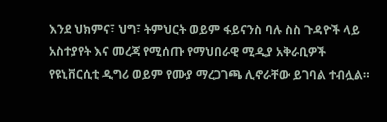እንደ ህክምና፣ ህግ፣ ትምህርት ወይም ፋይናንስ ባሉ ስስ ጉዳዮች ላይ አስተያየት እና መረጃ የሚሰጡ የማህበራዊ ሚዲያ አቅራቢዎች የዩኒቨርሲቲ ዲግሪ ወይም የሙያ ማረጋገጫ ሊኖራቸው ይገባል ተብሏል።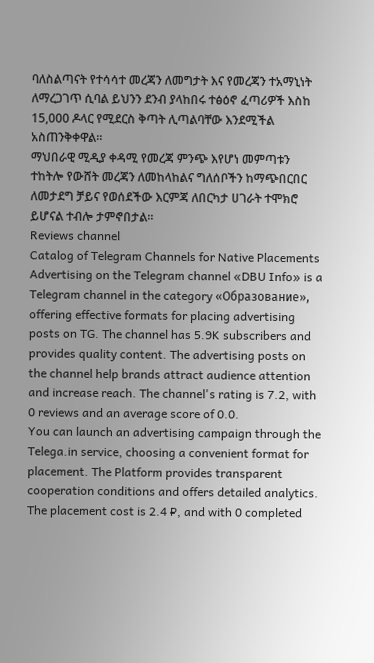ባለስልጣናት የተሳሳተ መረጃን ለመግታት እና የመረጃን ተአማኒነት ለማረጋገጥ ሲባል ይህንን ደንብ ያላከበሩ ተፅዕኖ ፈጣሪዎች እስከ 15,000 ዶላር የሚደርስ ቅጣት ሊጣልባቸው እንደሚችል አስጠንቅቀዋል።
ማህበራዊ ሚዲያ ቀዳሚ የመረጃ ምንጭ እየሆነ መምጣቱን ተከትሎ የውሸት መረጃን ለመከላከልና ግለሰቦችን ከማጭበርበር ለመታደግ ቻይና የወሰደችው እርምጃ ለበርካታ ሀገራት ተሞክሮ ይሆናል ተብሎ ታምኖበታል።
Reviews channel
Catalog of Telegram Channels for Native Placements
Advertising on the Telegram channel «DBU Info» is a Telegram channel in the category «Образование», offering effective formats for placing advertising posts on TG. The channel has 5.9K subscribers and provides quality content. The advertising posts on the channel help brands attract audience attention and increase reach. The channel's rating is 7.2, with 0 reviews and an average score of 0.0.
You can launch an advertising campaign through the Telega.in service, choosing a convenient format for placement. The Platform provides transparent cooperation conditions and offers detailed analytics. The placement cost is 2.4 ₽, and with 0 completed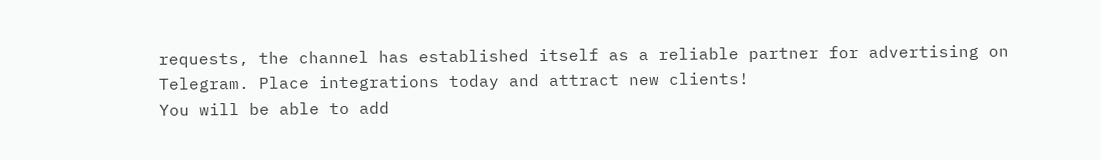requests, the channel has established itself as a reliable partner for advertising on Telegram. Place integrations today and attract new clients!
You will be able to add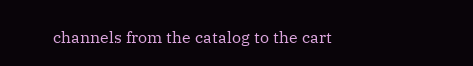channels from the catalog to the cart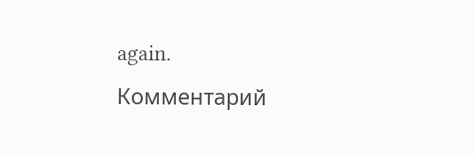again.
Комментарий